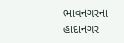ભાવનગરના હાદાનગર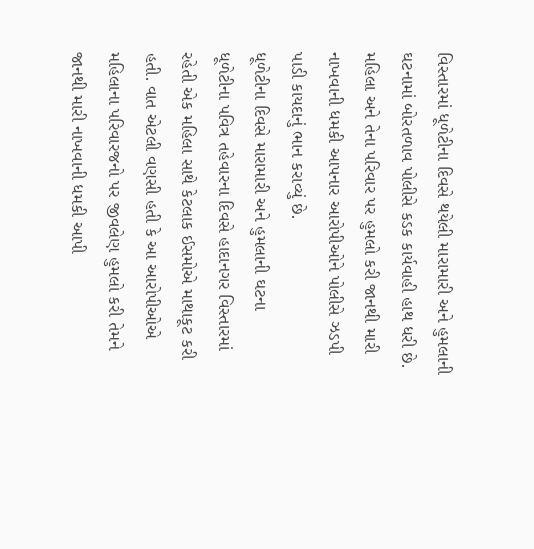વિસ્તારમાં ધૂળેટીના દિવસે થયેલી મારામારી અને હુમલાની ઘટનામાં બોરતળાવ પોલીસે કડક કાર્યવાહી હાથ ધરી છે. મહિલા અને તેના પરિવાર પર હુમલો કરી જાનથી મારી નાખવાની ધમકી આપનાર આરોપીઓને પોલીસે ઝડપી પાડી કાયદાનું ભાન કરાવ્યું છે.
ધૂળેટીના દિવસે મારામારી અને હુમલાની ઘટના
ધૂળેટીના પવિત્ર તહેવારના દિવસે હાદાનગર વિસ્તારમાં રહેતી એક મહિલા સાથે કેટલાક ઈસમોએ માથાકૂટ કરી હતી. વાત એટલી વણસી હતી કે આ આરોપીઓએ મહિલાના પરિવારજનો પર જીવલેણ હુમલો કરી તેમને જાનથી મારી નાખવાની ધમકી આપી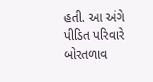હતી. આ અંગે પીડિત પરિવારે બોરતળાવ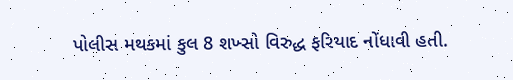પોલીસ મથકમાં કુલ 8 શખ્સો વિરુદ્ધ ફરિયાદ નોંધાવી હતી.